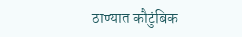ठाण्यात कौटुंबिक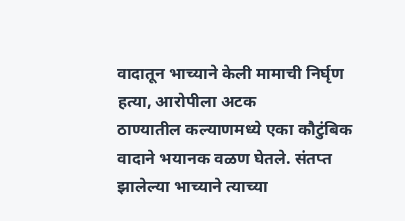वादातून भाच्याने केली मामाची निर्घृण हत्या, आरोपीला अटक
ठाण्यातील कल्याणमध्ये एका कौटुंबिक वादाने भयानक वळण घेतले. संतप्त झालेल्या भाच्याने त्याच्या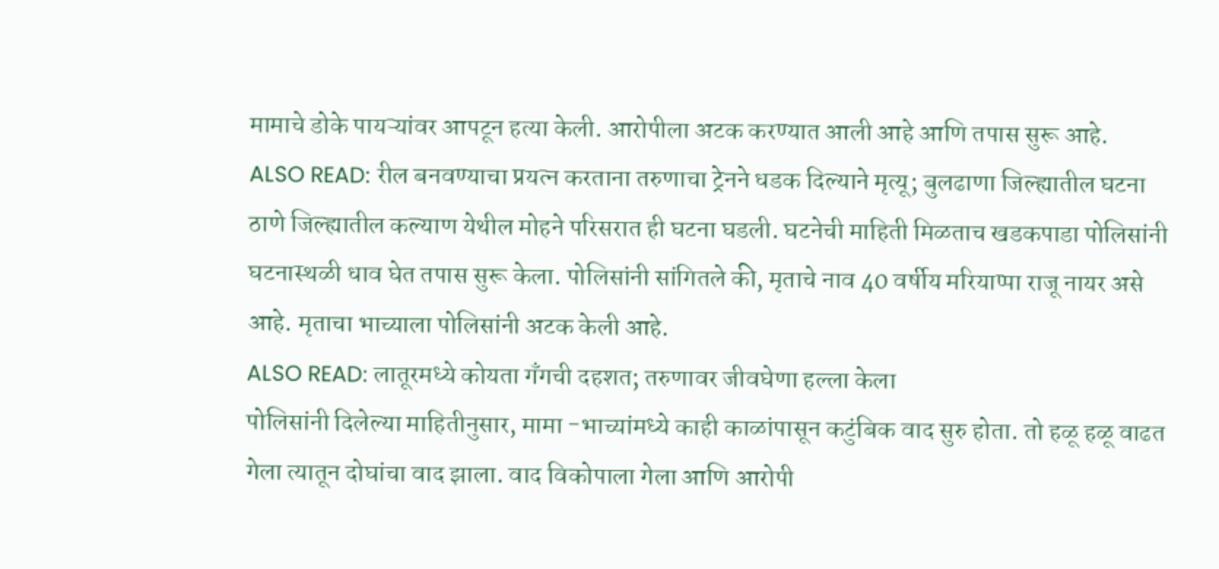मामाचे डोके पायऱ्यांवर आपटून हत्या केली. आरोपीला अटक करण्यात आली आहे आणि तपास सुरू आहे.
ALSO READ: रील बनवण्याचा प्रयत्न करताना तरुणाचा ट्रेनने धडक दिल्याने मृत्यू; बुलढाणा जिल्ह्यातील घटना
ठाणे जिल्ह्यातील कल्याण येथील मोहने परिसरात ही घटना घडली. घटनेची माहिती मिळताच खडकपाडा पोलिसांनी घटनास्थळी धाव घेत तपास सुरू केला. पोलिसांनी सांगितले की, मृताचे नाव 40 वर्षीय मरियाप्पा राजू नायर असे आहे. मृताचा भाच्याला पोलिसांनी अटक केली आहे.
ALSO READ: लातूरमध्ये कोयता गँगची दहशत; तरुणावर जीवघेणा हल्ला केला
पोलिसांनी दिलेल्या माहितीनुसार, मामा -भाच्यांमध्ये काही काळांपासून कटुंबिक वाद सुरु होता. तो हळू हळू वाढत गेला त्यातून दोघांचा वाद झाला. वाद विकोपाला गेला आणि आरोपी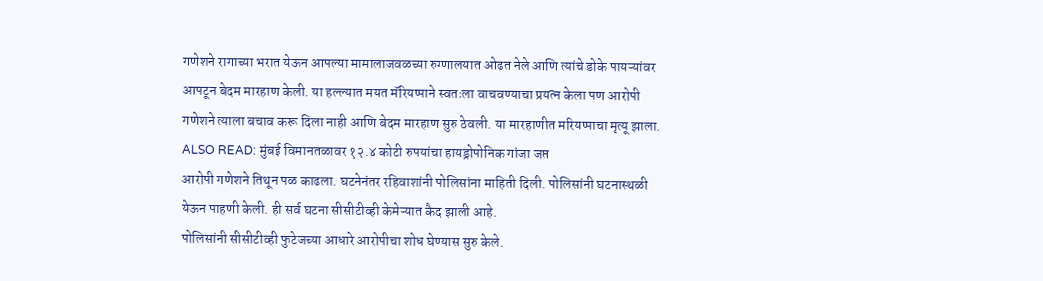गणेशने रागाच्या भरात येऊन आपल्या मामालाजवळच्या रुग्णालयात ओढत नेले आणि त्यांचे डोके पायऱ्यांवर आपटून बेदम मारहाण केली. या हल्ल्यात मयत मॅरियप्पाने स्वतःला वाचवण्याचा प्रयत्न केला पण आरोपी गणेशने त्याला बचाव करू दिला नाही आणि बेदम मारहाण सुरु ठेवली. या मारहाणीत मरियप्पाचा मृत्यू झाला.
ALSO READ: मुंबई विमानतळावर १२.४ कोटी रुपयांचा हायड्रोपोनिक गांजा जप्त
आरोपी गणेशने तिथून पळ काढला. घटनेनंतर रहिवाशांनी पोलिसांना माहिती दिली. पोलिसांनी घटनास्थळी येऊन पाहणी केली. ही सर्व घटना सीसीटीव्ही केमेऱ्यात कैद झाली आहे.
पोलिसांनी सीसीटीव्ही फुटेजच्या आधारे आरोपीचा शोध घेण्यास सुरु केले.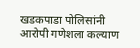खडकपाडा पोलिसांनी आरोपी गणेशला कल्याण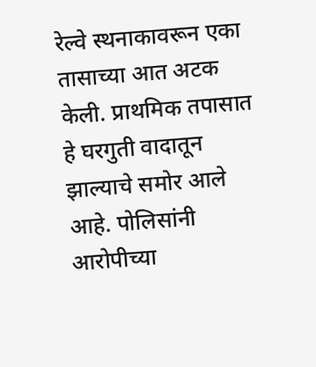रेल्वे स्थनाकावरून एका तासाच्या आत अटक केली. प्राथमिक तपासात हे घरगुती वादातून झाल्याचे समोर आले आहे. पोलिसांनी आरोपीच्या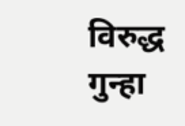विरुद्ध गुन्हा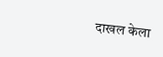दाखल केला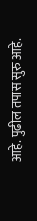आहे. पुढील तपास सुरु आहे.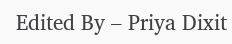Edited By – Priya Dixit